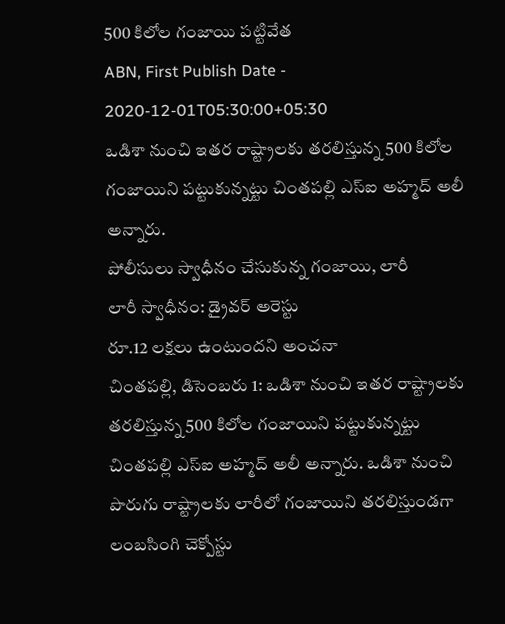500 కిలోల గంజాయి పట్టివేత
ABN, First Publish Date - 2020-12-01T05:30:00+05:30
ఒడిశా నుంచి ఇతర రాష్ట్రాలకు తరలిస్తున్న 500 కిలోల గంజాయిని పట్టుకున్నట్టు చింతపల్లి ఎస్ఐ అహ్మద్ అలీ అన్నారు.
పోలీసులు స్వాధీనం చేసుకున్న గంజాయి, లారీ
లారీ స్వాధీనం: డ్రైవర్ అరెస్టు
రూ.12 లక్షలు ఉంటుందని అంచనా
చింతపల్లి, డిసెంబరు 1: ఒడిశా నుంచి ఇతర రాష్ట్రాలకు తరలిస్తున్న 500 కిలోల గంజాయిని పట్టుకున్నట్టు చింతపల్లి ఎస్ఐ అహ్మద్ అలీ అన్నారు. ఒడిశా నుంచి పొరుగు రాష్ట్రాలకు లారీలో గంజాయిని తరలిస్తుండగా లంబసింగి చెక్పోస్టు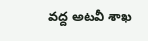వద్ద అటవీ శాఖ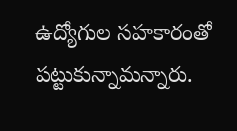ఉద్యోగుల సహకారంతో పట్టుకున్నామన్నారు.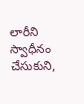లారీని స్వాధీనం చేసుకుని,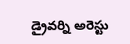డ్రైవర్ని అరెస్టు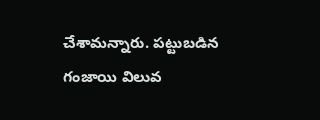చేశామన్నారు. పట్టుబడిన గంజాయి విలువ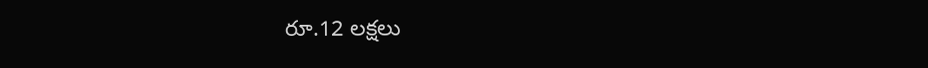రూ.12 లక్షలు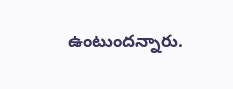ఉంటుందన్నారు.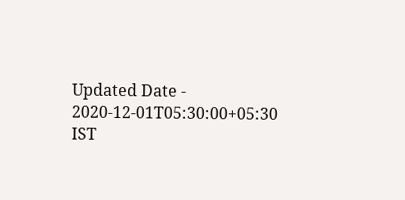Updated Date - 2020-12-01T05:30:00+05:30 IST